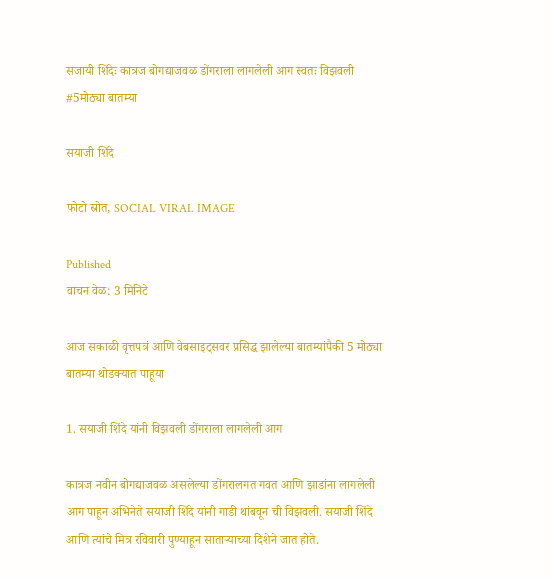सजायी शिंदेः कात्रज बोगद्याजवळ डोंगराला लागलेली आग स्वतः विझवली #5मोठ्या बातम्या

सयाजी शिंदे

फोटो स्रोत, SOCIAL VIRAL IMAGE

Published
वाचन वेळ: 3 मिनिटे

आज सकाळी वृत्तपत्रं आणि वेबसाइट्सवर प्रसिद्ध झालेल्या बातम्यांपैकी 5 मोठ्या बातम्या थोडक्यात पाहूया

1. सयाजी शिंदे यांनी विझवली डोंगराला लागलेली आग

कात्रज नवीन बोगद्याजवळ असलेल्या डोंगरालगत गवत आणि झाडांना लागलेली आग पाहून अभिनेते सयाजी शिंदे यांनी गाडी थांबवून ची विझवली. सयाजी शिंदे आणि त्यांचे मित्र रविवारी पुण्याहून साताऱ्याच्या दिशेने जात होते.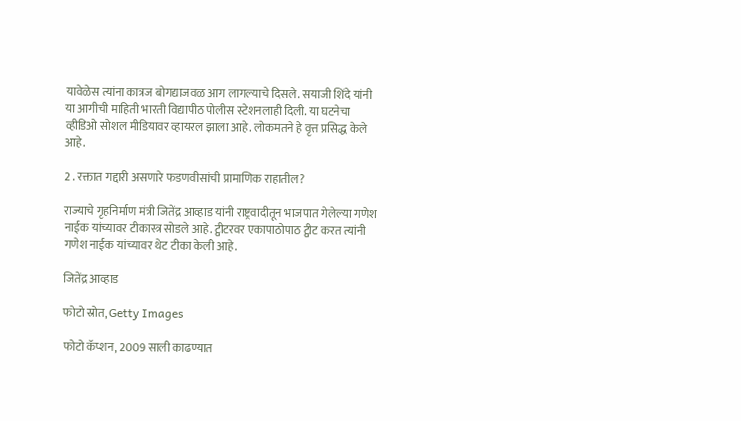यावेळेस त्यांना कात्रज बोगद्याजवळ आग लागल्याचे दिसले. सयाजी शिंदे यांनी या आगीची माहिती भारती विद्यापीठ पोलीस स्टेशनलाही दिली. या घटनेचा व्हीडिओ सोशल मीडियावर व्हायरल झाला आहे. लोकमतने हे वृत्त प्रसिद्ध केले आहे.

2 . रक्तात गद्दारी असणारे फडणवीसांची प्रामाणिक राहातील?

राज्याचे गृहनिर्माण मंत्री जितेंद्र आव्हाड यांनी राष्ट्रवादीतून भाजपात गेलेल्या गणेश नाईक यांच्यावर टीकास्त्र सोडले आहे. ट्वीटरवर एकापाठोपाठ ट्वीट करत त्यांनी गणेश नाईक यांच्यावर थेट टीका केली आहे.

जितेंद्र आव्हाड

फोटो स्रोत, Getty Images

फोटो कॅप्शन, 2009 साली काढण्यात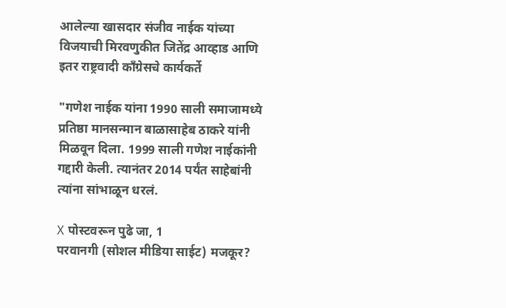आलेल्या खासदार संजीव नाईक यांच्या विजयाची मिरवणुकीत जितेंद्र आव्हाड आणि इतर राष्ट्रवादी काँग्रेसचे कार्यकर्ते

"गणेश नाईक यांना 1990 साली समाजामध्ये प्रतिष्ठा मानसन्मान बाळासाहेब ठाकरे यांनी मिळवून दिला. 1999 साली गणेश नाईकांनी गद्दारी केली. त्यानंतर 2014 पर्यंत साहेबांनी त्यांना सांभाळून धरलं.

X पोस्टवरून पुढे जा, 1
परवानगी (सोशल मीडिया साईट) मजकूर?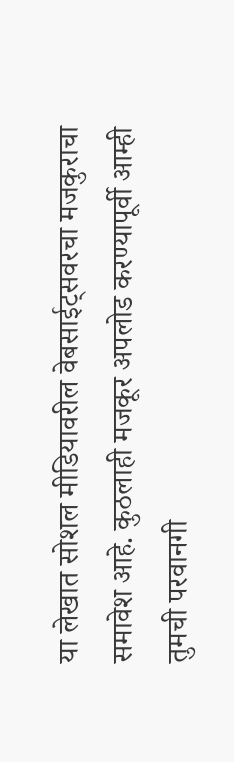या लेखात सोशल मीडियावरील वेबसाईट्सवरचा मजकुराचा समावेश आहे. कुठलाही मजकूर अपलोड करण्यापूर्वी आम्ही तुमची परवानगी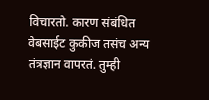विचारतो. कारण संबंधित वेबसाईट कुकीज तसंच अन्य तंत्रज्ञान वापरतं. तुम्ही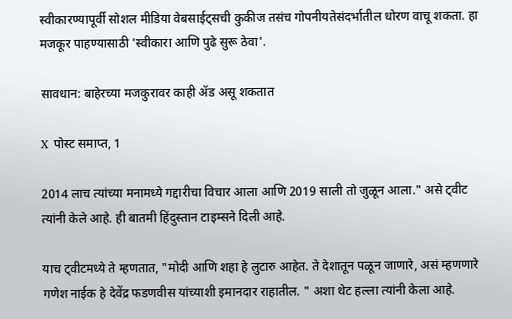स्वीकारण्यापूर्वी सोशल मीडिया वेबसाईट्सची कुकीज तसंच गोपनीयतेसंदर्भातील धोरण वाचू शकता. हा मजकूर पाहण्यासाठी 'स्वीकारा आणि पुढे सुरू ठेवा'.

सावधान: बाहेरच्या मजकुरावर काही ॲड असू शकतात

X पोस्ट समाप्त, 1

2014 लाच त्यांच्या मनामध्ये गद्दारीचा विचार आला आणि 2019 साली तो जुळून आला." असे ट्वीट त्यांनी केले आहे. ही बातमी हिंदुस्तान टाइम्सने दिली आहे.

याच ट्वीटमध्ये ते म्हणतात, "मोदी आणि शहा हे लुटारु आहेत. ते देशातून पळून जाणारे, असं म्हणणारे गणेश नाईक हे देवेंद्र फडणवीस यांच्याशी इमानदार राहातील. " अशा थेट हल्ला त्यांनी केला आहे.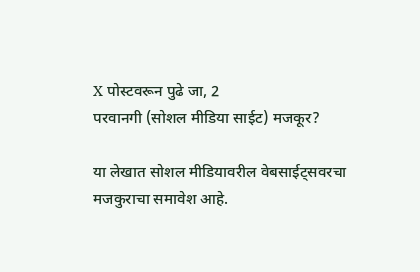X पोस्टवरून पुढे जा, 2
परवानगी (सोशल मीडिया साईट) मजकूर?

या लेखात सोशल मीडियावरील वेबसाईट्सवरचा मजकुराचा समावेश आहे.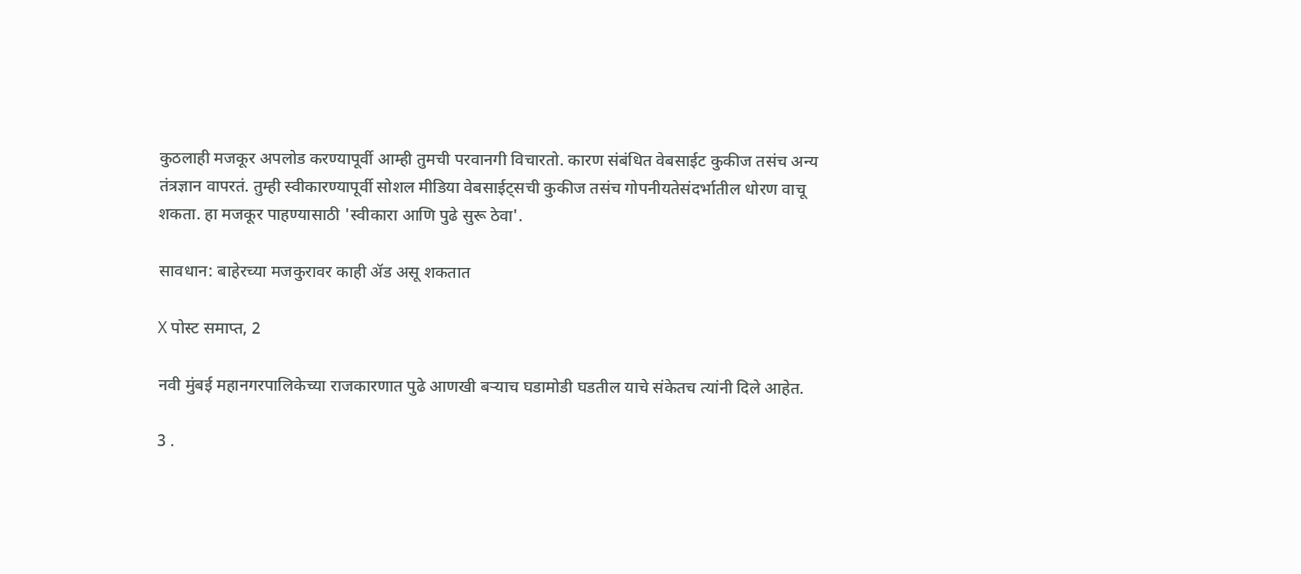कुठलाही मजकूर अपलोड करण्यापूर्वी आम्ही तुमची परवानगी विचारतो. कारण संबंधित वेबसाईट कुकीज तसंच अन्य तंत्रज्ञान वापरतं. तुम्ही स्वीकारण्यापूर्वी सोशल मीडिया वेबसाईट्सची कुकीज तसंच गोपनीयतेसंदर्भातील धोरण वाचू शकता. हा मजकूर पाहण्यासाठी 'स्वीकारा आणि पुढे सुरू ठेवा'.

सावधान: बाहेरच्या मजकुरावर काही ॲड असू शकतात

X पोस्ट समाप्त, 2

नवी मुंबई महानगरपालिकेच्या राजकारणात पुढे आणखी बऱ्याच घडामोडी घडतील याचे संकेतच त्यांनी दिले आहेत.

3 .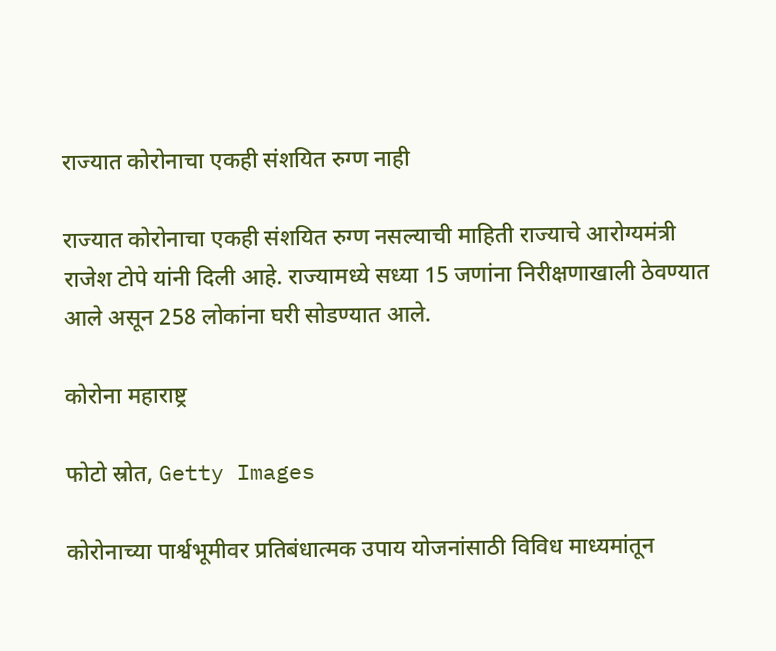राज्यात कोरोनाचा एकही संशयित रुग्ण नाही

राज्यात कोरोनाचा एकही संशयित रुग्ण नसल्याची माहिती राज्याचे आरोग्यमंत्री राजेश टोपे यांनी दिली आहे. राज्यामध्ये सध्या 15 जणांना निरीक्षणाखाली ठेवण्यात आले असून 258 लोकांना घरी सोडण्यात आले.

कोरोना महाराष्ट्र

फोटो स्रोत, Getty Images

कोरोनाच्या पार्श्वभूमीवर प्रतिबंधात्मक उपाय योजनांसाठी विविध माध्यमांतून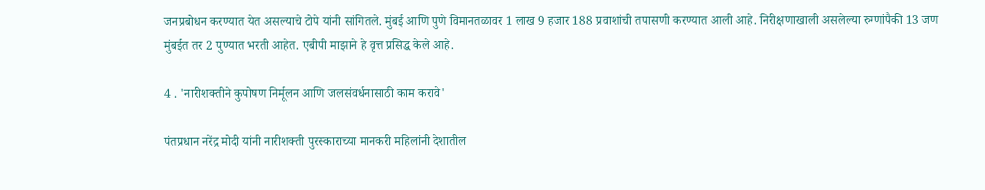जनप्रबोधन करण्यात येत असल्याचे टोपे यांनी सांगितले. मुंबई आणि पुणे विमानतळावर 1 लाख 9 हजार 188 प्रवाशांची तपासणी करण्यात आली आहे. निरीक्षणाखाली असलेल्या रुग्णांपैकी 13 जण मुंबईत तर 2 पुण्यात भरती आहेत. एबीपी माझाने हे वृत्त प्रसिद्ध केले आहे.

4 . 'नारीशक्तीने कुपोषण निर्मूलन आणि जलसंवर्धनासाठी काम करावे'

पंतप्रधान नरेंद्र मोदी यांनी नारीशक्ती पुरस्काराच्या मानकरी महिलांनी देशातील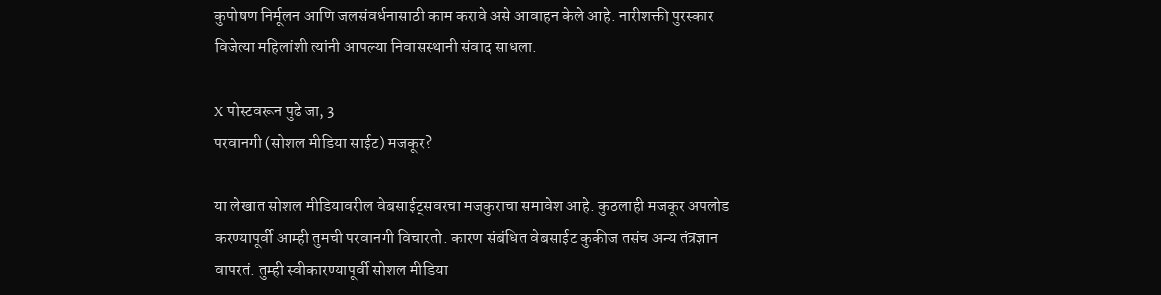कुपोषण निर्मूलन आणि जलसंवर्धनासाठी काम करावे असे आवाहन केले आहे. नारीशक्ती पुरस्कार विजेत्या महिलांशी त्यांनी आपल्या निवासस्थानी संवाद साधला.

X पोस्टवरून पुढे जा, 3
परवानगी (सोशल मीडिया साईट) मजकूर?

या लेखात सोशल मीडियावरील वेबसाईट्सवरचा मजकुराचा समावेश आहे. कुठलाही मजकूर अपलोड करण्यापूर्वी आम्ही तुमची परवानगी विचारतो. कारण संबंधित वेबसाईट कुकीज तसंच अन्य तंत्रज्ञान वापरतं. तुम्ही स्वीकारण्यापूर्वी सोशल मीडिया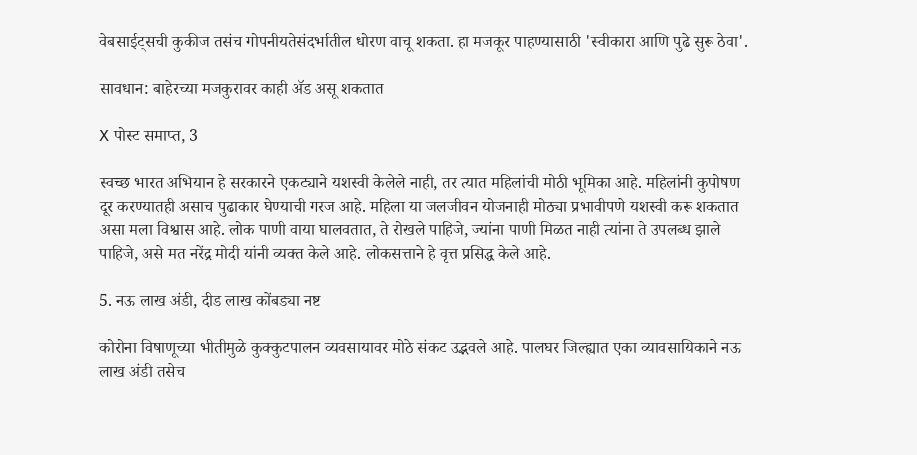वेबसाईट्सची कुकीज तसंच गोपनीयतेसंदर्भातील धोरण वाचू शकता. हा मजकूर पाहण्यासाठी 'स्वीकारा आणि पुढे सुरू ठेवा'.

सावधान: बाहेरच्या मजकुरावर काही ॲड असू शकतात

X पोस्ट समाप्त, 3

स्वच्छ भारत अभियान हे सरकारने एकट्याने यशस्वी केलेले नाही, तर त्यात महिलांची मोठी भूमिका आहे. महिलांनी कुपोषण दूर करण्यातही असाच पुढाकार घेण्याची गरज आहे. महिला या जलजीवन योजनाही मोठ्या प्रभावीपणे यशस्वी करू शकतात असा मला विश्वास आहे. लोक पाणी वाया घालवतात, ते रोखले पाहिजे, ज्यांना पाणी मिळत नाही त्यांना ते उपलब्ध झाले पाहिजे, असे मत नरेंद्र मोदी यांनी व्यक्त केले आहे. लोकसत्ताने हे वृत्त प्रसिद्ध केले आहे.

5. नऊ लाख अंडी, दीड लाख कोंबड्या नष्ट

कोरोना विषाणूच्या भीतीमुळे कुक्कुटपालन व्यवसायावर मोठे संकट उद्भवले आहे. पालघर जिल्ह्यात एका व्यावसायिकाने नऊ लाख अंडी तसेच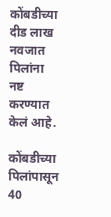कोंबडीच्या दीड लाख नवजात पिलांना नष्ट करण्यात केलं आहे.

कोंबडीच्या पिलांपासून 40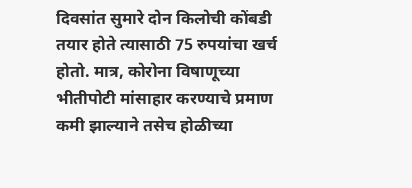दिवसांत सुमारे दोन किलोची कोंबडी तयार होते त्यासाठी 75 रुपयांचा खर्च होतो. मात्र, कोरोना विषाणूच्या भीतीपोटी मांसाहार करण्याचे प्रमाण कमी झाल्याने तसेच होळीच्या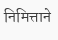निमित्ताने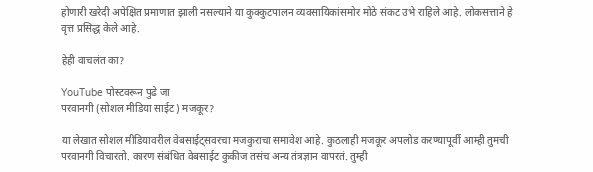होणारी खरेदी अपेक्षित प्रमाणात झाली नसल्याने या कुक्कुटपालन व्यवसायिकांसमोर मोठे संकट उभे राहिले आहे. लोकसत्ताने हे वृत्त प्रसिद्ध केले आहे.

हेही वाचलंत का?

YouTube पोस्टवरून पुढे जा
परवानगी (सोशल मीडिया साईट) मजकूर?

या लेखात सोशल मीडियावरील वेबसाईट्सवरचा मजकुराचा समावेश आहे. कुठलाही मजकूर अपलोड करण्यापूर्वी आम्ही तुमची परवानगी विचारतो. कारण संबंधित वेबसाईट कुकीज तसंच अन्य तंत्रज्ञान वापरतं. तुम्ही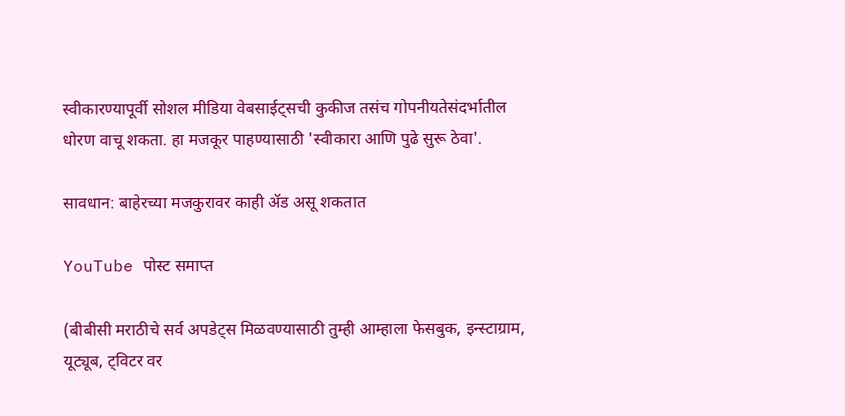स्वीकारण्यापूर्वी सोशल मीडिया वेबसाईट्सची कुकीज तसंच गोपनीयतेसंदर्भातील धोरण वाचू शकता. हा मजकूर पाहण्यासाठी 'स्वीकारा आणि पुढे सुरू ठेवा'.

सावधान: बाहेरच्या मजकुरावर काही ॲड असू शकतात

YouTube पोस्ट समाप्त

(बीबीसी मराठीचे सर्व अपडेट्स मिळवण्यासाठी तुम्ही आम्हाला फेसबुक, इन्स्टाग्राम, यूट्यूब, ट्विटर वर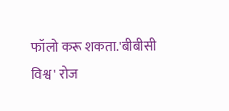फॉलो करू शकता.'बीबीसी विश्व' रोज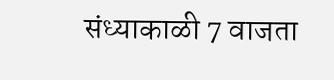संध्याकाळी 7 वाजता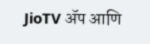JioTV ॲप आणि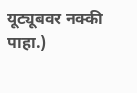यूट्यूबवर नक्की पाहा.)